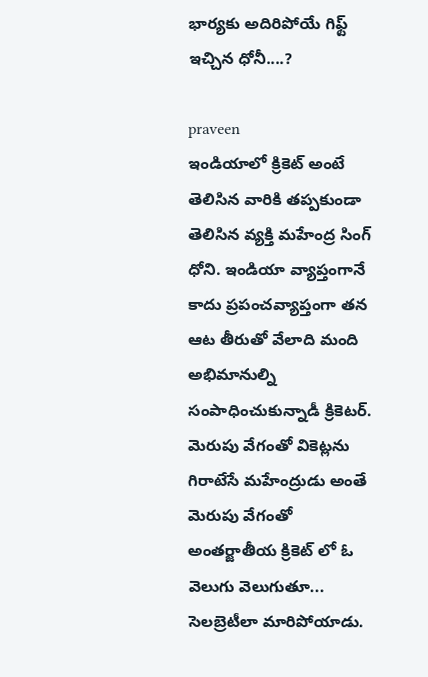భార్యకు అదిరిపోయే గిఫ్ట్ ఇచ్చిన ధోనీ....?

praveen
ఇండియాలో క్రికెట్ అంటే తెలిసిన వారికి తప్పకుండా తెలిసిన వ్యక్తి మహేంద్ర సింగ్ ధోని. ఇండియా వ్యాప్తంగానే కాదు ప్రపంచవ్యాప్తంగా తన ఆట తీరుతో వేలాది మంది అభిమానుల్ని సంపాధించుకున్నాడీ క్రికెటర్. మెరుపు వేగంతో వికెట్లను గిరాటేసే మహేంద్రుడు అంతే మెరుపు వేగంతో అంతర్జాతీయ క్రికెట్ లో ఓ వెలుగు వెలుగుతూ... సెలబ్రెటీలా మారిపోయాడు.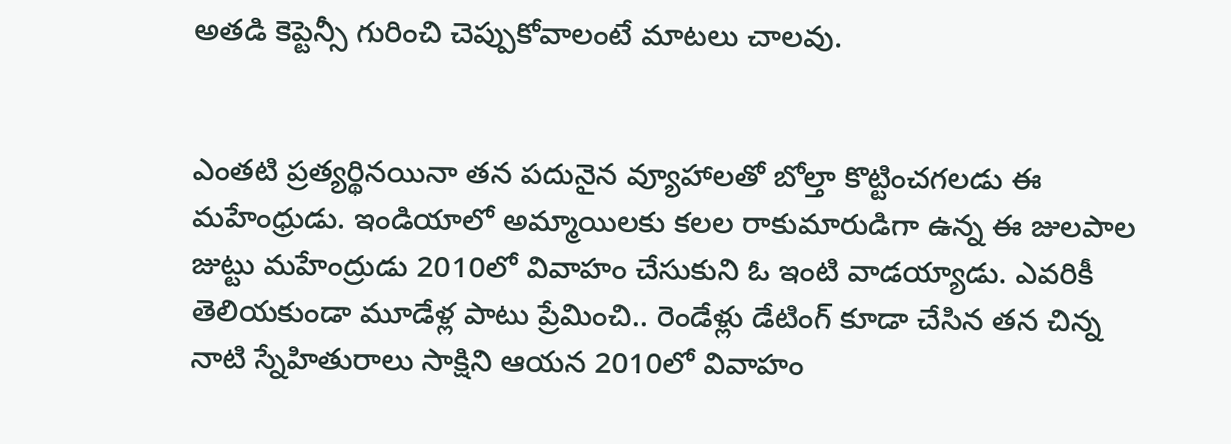అతడి కెప్టెన్సీ గురించి చెప్పుకోవాలంటే మాటలు చాలవు.


ఎంతటి ప్రత్యర్థినయినా తన పదునైన వ్యూహాలతో బోల్తా కొట్టించగలడు ఈ మహేంధ్రుడు. ఇండియాలో అమ్మాయిలకు కలల రాకుమారుడిగా ఉన్న ఈ జులపాల జుట్టు మహేంద్రుడు 2010లో వివాహం చేసుకుని ఓ ఇంటి వాడయ్యాడు. ఎవరికీ తెలియకుండా మూడేళ్ల పాటు ప్రేమించి.. రెండేళ్లు డేటింగ్ కూడా చేసిన తన చిన్న నాటి స్నేహితురాలు సాక్షిని ఆయన 2010లో వివాహం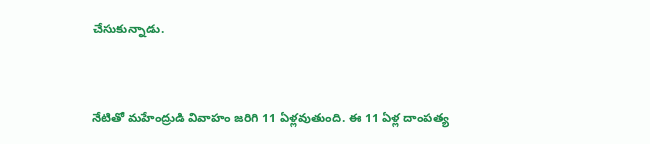చేసుకున్నాడు.


నేటితో మహేంద్రుడి వివాహం జరిగి 11 ఏళ్లవుతుంది. ఈ 11 ఏళ్ల దాంపత్య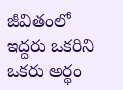జీవితంలో ఇద్దరు ఒకరిని ఒకరు అర్థం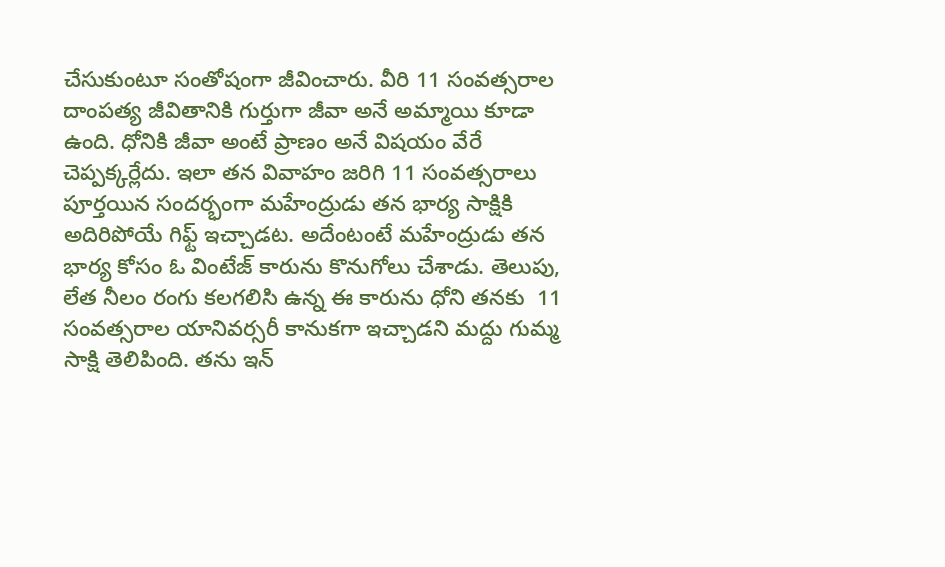చేసుకుంటూ సంతోషంగా జీవించారు. వీరి 11 సంవత్సరాల దాంపత్య జీవితానికి గుర్తుగా జీవా అనే అమ్మాయి కూడా ఉంది. ధోనికి జీవా అంటే ప్రాణం అనే విషయం వేరే చెప్పక్కర్లేదు. ఇలా తన వివాహం జరిగి 11 సంవత్సరాలు పూర్తయిన సందర్భంగా మహేంద్రుడు తన భార్య సాక్షికి అదిరిపోయే గిఫ్ట్ ఇచ్చాడట. అదేంటంటే మహేంద్రుడు తన భార్య కోసం ఓ వింటేజ్ కారును కొనుగోలు చేశాడు. తెలుపు, లేత నీలం రంగు కలగలిసి ఉన్న ఈ కారును ధోని తనకు  11 సంవత్సరాల యానివర్సరీ కానుకగా ఇచ్చాడని మద్దు గుమ్మ సాక్షి తెలిపింది. తను ఇన్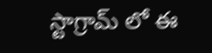స్టాగ్రామ్ లో ఈ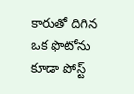కారుతో దిగిన ఒక ఫొటోను కూడా పోస్ట్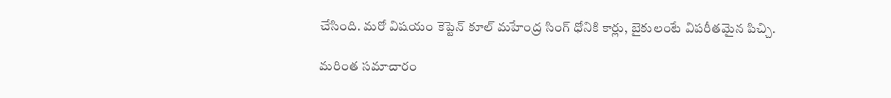చేసింది. మరో విషయం కెప్టెన్ కూల్ మహేంద్ర సింగ్ ధోనికి కార్లు, బైకులంటే విపరీతమైన పిచ్చి.

మరింత సమాచారం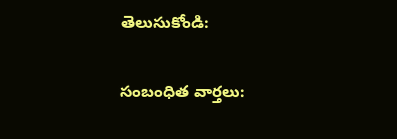తెలుసుకోండి:

సంబంధిత వార్తలు: